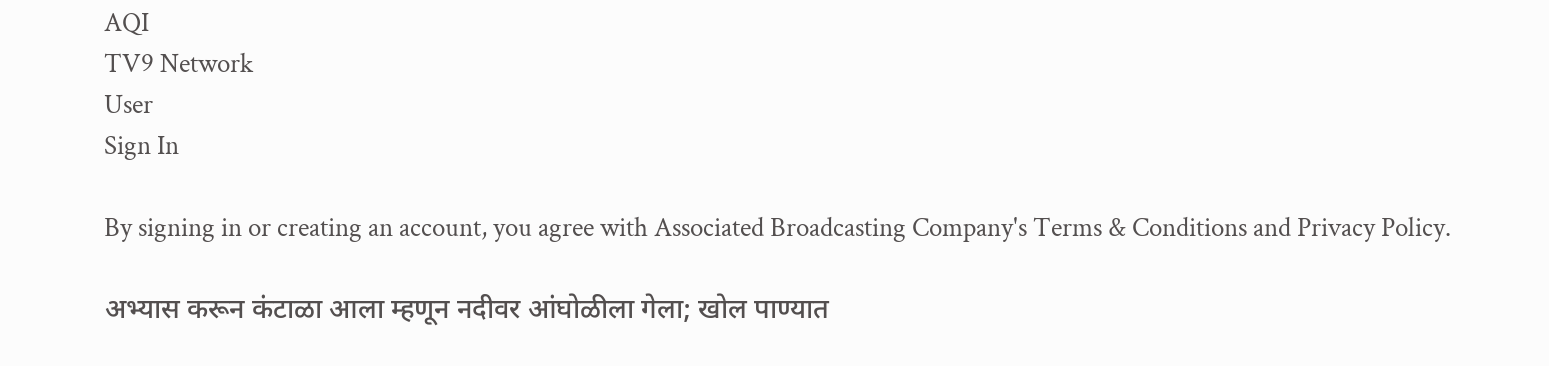AQI
TV9 Network
User
Sign In

By signing in or creating an account, you agree with Associated Broadcasting Company's Terms & Conditions and Privacy Policy.

अभ्यास करून कंटाळा आला म्हणून नदीवर आंघोळीला गेला; खोल पाण्यात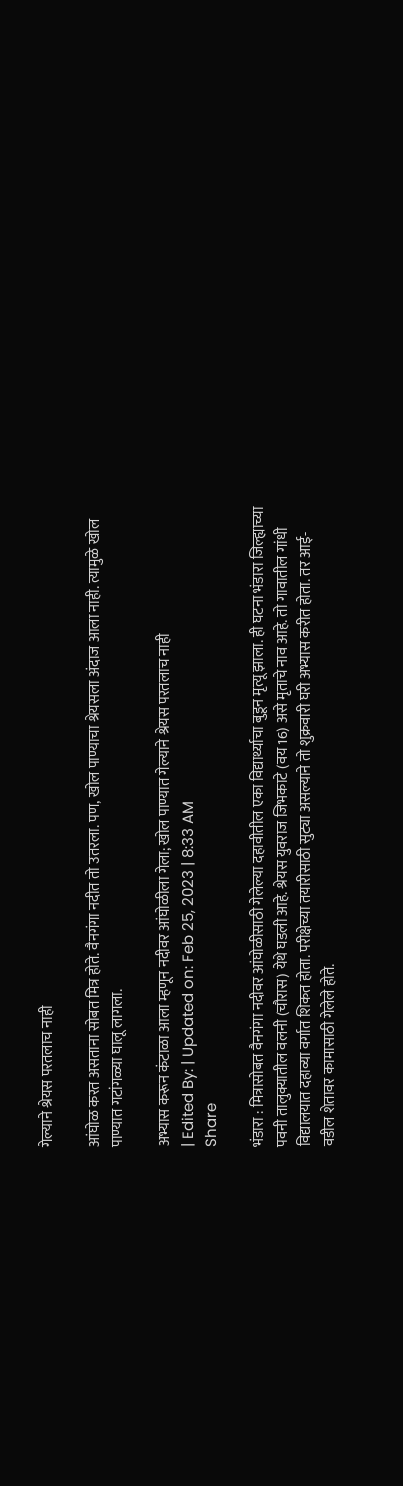गेल्याने श्रेयस परतलाच नाही

आंघोळ करत असताना सोबत मित्र होते. वैनगंगा नदीत तो उतरला. पण, खोल पाण्याचा श्रेयसला अंदाज आला नाही. त्यामुळे खोल पाण्यात गटांगळ्या घालू लागला.

अभ्यास करून कंटाळा आला म्हणून नदीवर आंघोळीला गेला; खोल पाण्यात गेल्याने श्रेयस परतलाच नाही
| Edited By: | Updated on: Feb 25, 2023 | 8:33 AM
Share

भंडारा : मित्रासोबत वैनगंगा नदीवर आंघोळीसाठी गेलेल्या दहावीतील एका विद्यार्थ्याचा बुडून मृत्यू झाला. ही घटना भंडारा जिल्ह्याच्या पवनी तालुक्यातील वलनी (चौरास) येथे घडली आहे. श्रेयस युवराज जिभकाटे (वय 16) असे मृताचे नाव आहे. तो गावातील गांधी विद्यालयात दहाव्या वर्गात शिकत होता. परीक्षेच्या तयारीसाठी सुट्या असल्याने तो शुक्रवारी घरी अभ्यास करीत होता. तर आई-वडील शेतावर कामासाठी गेलेले होते.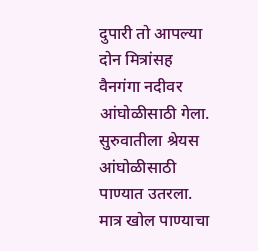दुपारी तो आपल्या दोन मित्रांसह वैनगंगा नदीवर आंघोळीसाठी गेला. सुरुवातीला श्रेयस आंघोळीसाठी पाण्यात उतरला. मात्र खोल पाण्याचा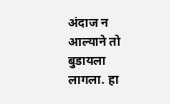अंदाज न आल्याने तो बुडायला लागला. हा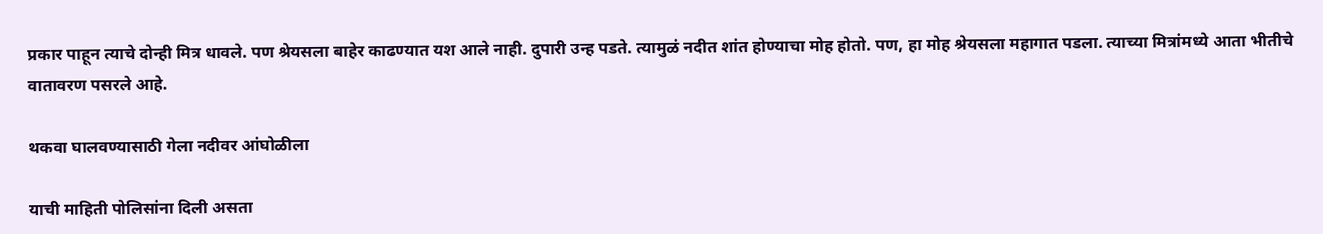प्रकार पाहून त्याचे दोन्ही मित्र धावले. पण श्रेयसला बाहेर काढण्यात यश आले नाही. दुपारी उन्ह पडते. त्यामुळं नदीत शांत होण्याचा मोह होतो. पण, हा मोह श्रेयसला महागात पडला. त्याच्या मित्रांमध्ये आता भीतीचे वातावरण पसरले आहे.

थकवा घालवण्यासाठी गेला नदीवर आंघोळीला

याची माहिती पोलिसांना दिली असता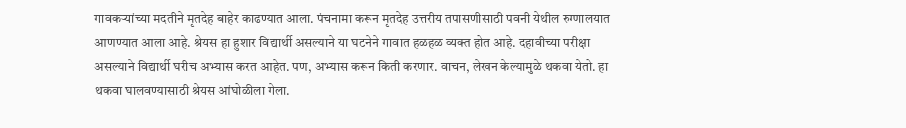गावकऱ्यांच्या मदतीने मृतदेह बाहेर काढण्यात आला. पंचनामा करून मृतदेह उत्तरीय तपासणीसाठी पवनी येथील रुग्णालयात आणण्यात आला आहे. श्रेयस हा हुशार विद्यार्थी असल्याने या घटनेने गावात हळहळ व्यक्त होत आहे. दहावीच्या परीक्षा असल्याने विद्यार्थी घरीच अभ्यास करत आहेत. पण, अभ्यास करून किती करणार. वाचन, लेखन केल्यामुळे थकवा येतो. हा थकवा घालवण्यासाठी श्रेयस आंघोळीला गेला.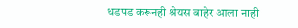धडपड करूनही श्रेयस बाहेर आला नाही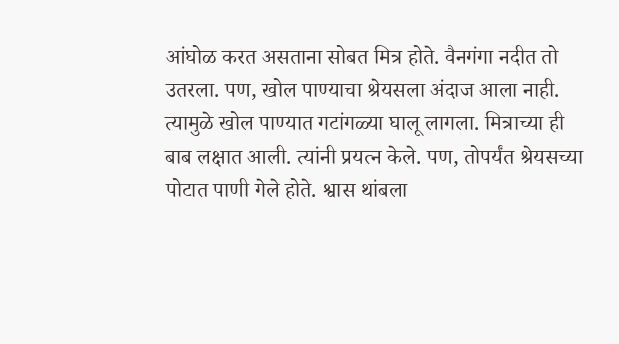आंघोळ करत असताना सोबत मित्र होते. वैनगंगा नदीत तो उतरला. पण, खोल पाण्याचा श्रेयसला अंदाज आला नाही. त्यामुळे खोल पाण्यात गटांगळ्या घालू लागला. मित्राच्या ही बाब लक्षात आली. त्यांनी प्रयत्न केले. पण, तोपर्यंत श्रेयसच्या पोटात पाणी गेले होते. श्वास थांबला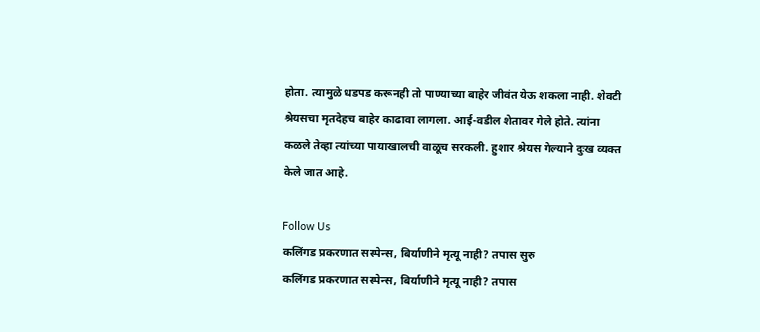होता. त्यामुळे धडपड करूनही तो पाण्याच्या बाहेर जीवंत येऊ शकला नाही. शेवटी श्रेयसचा मृतदेहच बाहेर काढावा लागला. आई-वडील शेतावर गेले होते. त्यांना कळले तेव्हा त्यांच्या पायाखालची वाळूच सरकली. हुशार श्रेयस गेल्याने दुःख व्यक्त केले जात आहे.

Follow Us
कलिंगड प्रकरणात सस्पेन्स, बिर्याणीने मृत्यू नाही? तपास सुरु
कलिंगड प्रकरणात सस्पेन्स, बिर्याणीने मृत्यू नाही? तपास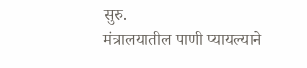सुरु.
मंत्रालयातील पाणी प्यायल्याने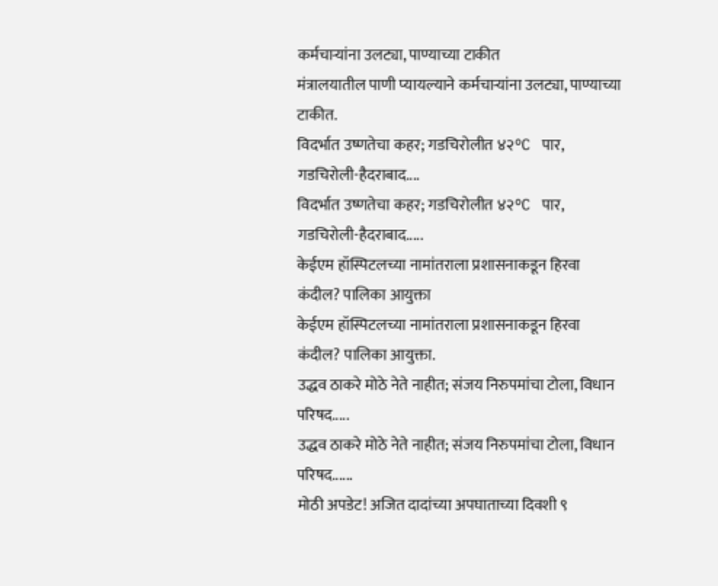कर्मचाऱ्यांना उलट्या, पाण्याच्या टाकीत
मंत्रालयातील पाणी प्यायल्याने कर्मचाऱ्यांना उलट्या, पाण्याच्या टाकीत.
विदर्भात उष्णतेचा कहर; गडचिरोलीत ४२°C पार, गडचिरोली-हैदराबाद....
विदर्भात उष्णतेचा कहर; गडचिरोलीत ४२°C पार, गडचिरोली-हैदराबाद.....
केईएम हॉस्पिटलच्या नामांतराला प्रशासनाकडून हिरवा कंदील? पालिका आयुक्ता
केईएम हॉस्पिटलच्या नामांतराला प्रशासनाकडून हिरवा कंदील? पालिका आयुक्ता.
उद्धव ठाकरे मोठे नेते नाहीत; संजय निरुपमांचा टोला, विधान परिषद.....
उद्धव ठाकरे मोठे नेते नाहीत; संजय निरुपमांचा टोला, विधान परिषद......
मोठी अपडेट! अजित दादांच्या अपघाताच्या दिवशी ९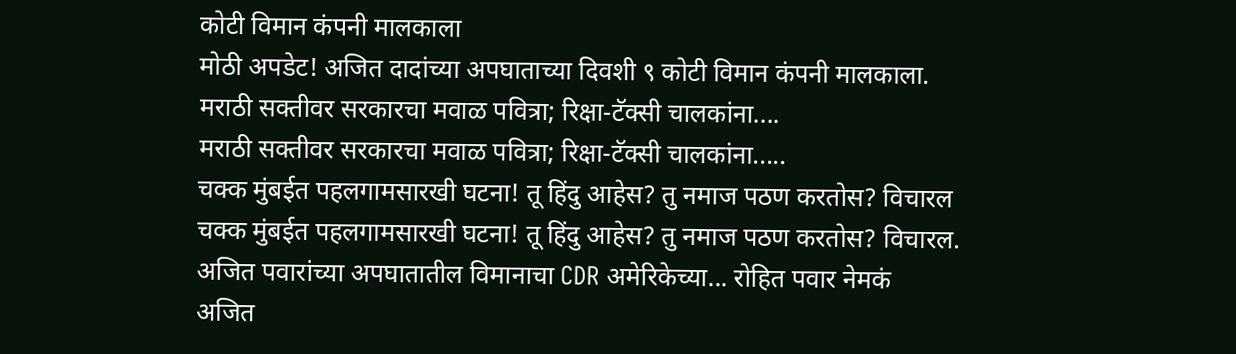कोटी विमान कंपनी मालकाला
मोठी अपडेट! अजित दादांच्या अपघाताच्या दिवशी ९ कोटी विमान कंपनी मालकाला.
मराठी सक्तीवर सरकारचा मवाळ पवित्रा; रिक्षा-टॅक्सी चालकांना....
मराठी सक्तीवर सरकारचा मवाळ पवित्रा; रिक्षा-टॅक्सी चालकांना.....
चक्क मुंबईत पहलगामसारखी घटना! तू हिंदु आहेस? तु नमाज पठण करतोस? विचारल
चक्क मुंबईत पहलगामसारखी घटना! तू हिंदु आहेस? तु नमाज पठण करतोस? विचारल.
अजित पवारांच्या अपघातातील विमानाचा CDR अमेरिकेच्या... रोहित पवार नेमकं
अजित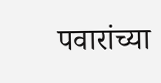पवारांच्या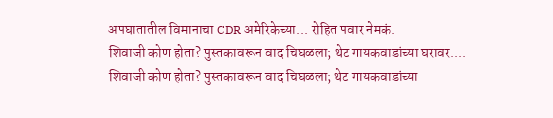अपघातातील विमानाचा CDR अमेरिकेच्या... रोहित पवार नेमकं.
शिवाजी कोण होता? पुस्तकावरून वाद चिघळला; थेट गायकवाडांच्या घरावर....
शिवाजी कोण होता? पुस्तकावरून वाद चिघळला; थेट गायकवाडांच्या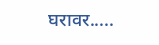घरावर.....